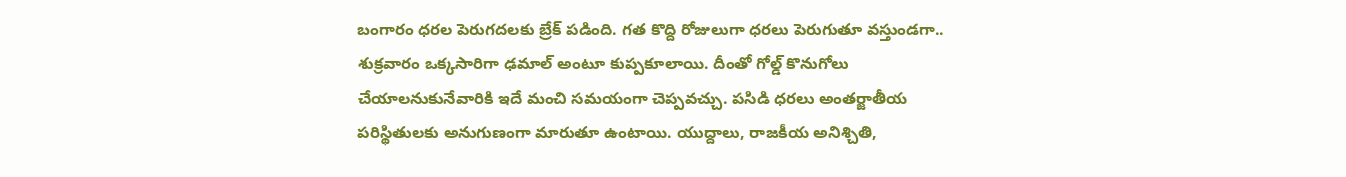బంగారం ధరల పెరుగదలకు బ్రేక్ పడింది. గత కొద్ది రోజులుగా ధరలు పెరుగుతూ వస్తుండగా.. శుక్రవారం ఒక్కసారిగా ఢమాల్ అంటూ కుప్పకూలాయి. దీంతో గోల్డ్ కొనుగోలు చేయాలనుకునేవారికి ఇదే మంచి సమయంగా చెప్పవచ్చు. పసిడి ధరలు అంతర్జాతీయ పరిస్థితులకు అనుగుణంగా మారుతూ ఉంటాయి. యుద్దాలు, రాజకీయ అనిశ్చితి,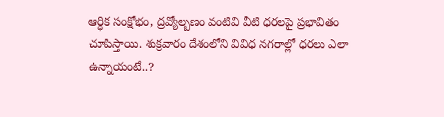ఆర్ధిక సంక్షోభం, ద్రవ్యోల్బణం వంటివి వీటి ధరలపై ప్రభావితం చూపిస్తాయి. శుక్రవారం దేశంలోని వివిధ నగరాల్లో ధరలు ఎలా ఉన్నాయంటే..?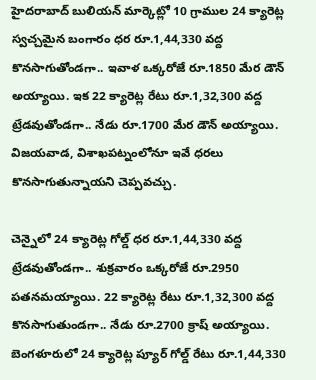హైదరాబాద్ బులియన్ మార్కెట్లో 10 గ్రాముల 24 క్యారెట్ల స్వచ్చమైన బంగారం ధర రూ.1,44,330 వద్ద కొనసాగుతోండగా.. ఇవాళ ఒక్కరోజే రూ.1850 మేర డౌన్ అయ్యాయి. ఇక 22 క్యారెట్ల రేటు రూ.1,32,300 వద్ద ట్రేడవుతోండగా.. నేడు రూ.1700 మేర డౌన్ అయ్యాయి. విజయవాడ, విశాఖపట్నంలోనూ ఇవే ధరలు కొనసాగుతున్నాయని చెప్పవచ్చు.

చెన్నైలో 24 క్యారెట్ల గోల్డ్ ధర రూ.1,44,330 వద్ద ట్రేడవుతోండగా.. శుక్రవారం ఒక్కరోజే రూ.2950 పతనమయ్యాయి. 22 క్యారెట్ల రేటు రూ.1,32,300 వద్ద కొనసాగుతుండగా.. నేడు రూ.2700 క్రాష్ అయ్యాయి. బెంగళూరులో 24 క్యారెట్ల ప్యూర్ గోల్డ్ రేటు రూ.1,44,330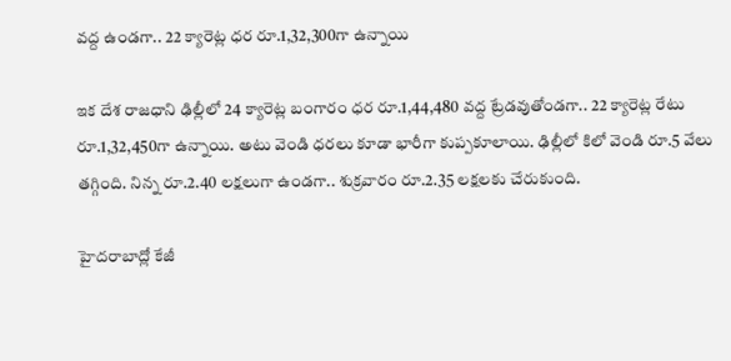వద్ద ఉండగా.. 22 క్యారెట్ల ధర రూ.1,32,300గా ఉన్నాయి

ఇక దేశ రాజధాని ఢిల్లీలో 24 క్యారెట్ల బంగారం ధర రూ.1,44,480 వద్ద ట్రేడవుతోండగా.. 22 క్యారెట్ల రేటు రూ.1,32,450గా ఉన్నాయి. అటు వెండి ధరలు కూడా భారీగా కుప్పకూలాయి. ఢిల్లీలో కిలో వెండి రూ.5 వేలు తగ్గింది. నిన్న రూ.2.40 లక్షలుగా ఉండగా.. శుక్రవారం రూ.2.35 లక్షలకు చేరుకుంది.

హైదరాబాద్లో కేజీ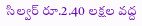సిల్వర్ రూ.2.40 లక్షల వద్ద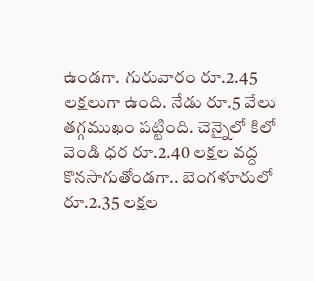ఉండగా. గురువారం రూ.2.45 లక్షలుగా ఉంది. నేడు రూ.5 వేలు తగ్గముఖం పట్టింది. చెన్నైలో కిలో వెండి ధర రూ.2.40 లక్షల వద్ద కొనసాగుతోండగా.. బెంగళూరులో రూ.2.35 లక్షల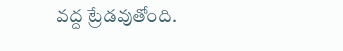వద్ద ట్రేడవుతోంది.